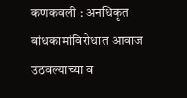कणकवली : अनधिकृत बांधकामांविरोधात आवाज उठवल्याच्या व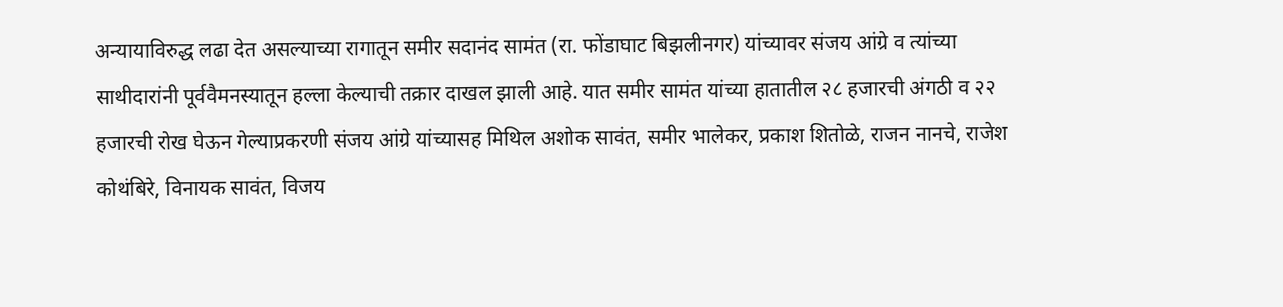अन्यायाविरुद्ध लढा देत असल्याच्या रागातून समीर सदानंद सामंत (रा. फोंडाघाट बिझलीनगर) यांच्यावर संजय आंग्रे व त्यांच्या साथीदारांनी पूर्ववैमनस्यातून हल्ला केल्याची तक्रार दाखल झाली आहे. यात समीर सामंत यांच्या हातातील २८ हजारची अंगठी व २२ हजारची रोख घेऊन गेल्याप्रकरणी संजय आंग्रे यांच्यासह मिथिल अशोक सावंत, समीर भालेकर, प्रकाश शितोळे, राजन नानचे, राजेश कोथंबिरे, विनायक सावंत, विजय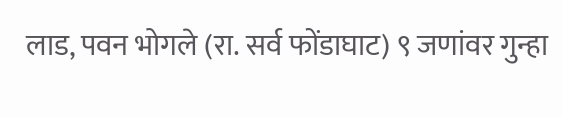लाड, पवन भोगले (रा. सर्व फोंडाघाट) ९ जणांवर गुन्हा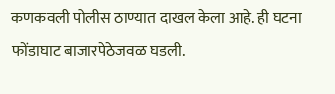कणकवली पोलीस ठाण्यात दाखल केला आहे. ही घटना फोंडाघाट बाजारपेठेजवळ घडली.